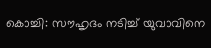കൊച്ചി: സൗഹൃദം നടിച്ച് യുവാവിനെ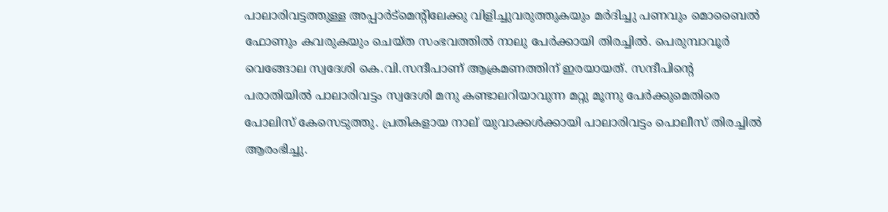പാലാരിവട്ടത്തുള്ള അപ്പാര്‍ട്‌മെന്റിലേക്കു വിളിച്ചുവരുത്തുകയും മര്‍ദിച്ചു പണവും മൊബൈല്‍ ഫോണും കവരുകയും ചെയ്ത സംഭവത്തില്‍ നാലു പേര്‍ക്കായി തിരച്ചില്‍. പെരുമ്പാവൂര്‍ വെങ്ങോല സ്വദേശി കെ.വി.സന്ദീപാണ് ആക്രമണത്തിന് ഇരയായത്. സന്ദീപിന്റെ പരാതിയില്‍ പാലാരിവട്ടം സ്വദേശി മനു കണ്ടാലറിയാവുന്ന മറ്റു മൂന്നു പേര്‍ക്കുമെതിരെ പോലിസ് കേസെടുത്തു. പ്രതികളായ നാല് യുവാക്കള്‍ക്കായി പാലാരിവട്ടം പൊലീസ് തിരച്ചില്‍ ആരംഭിച്ചു.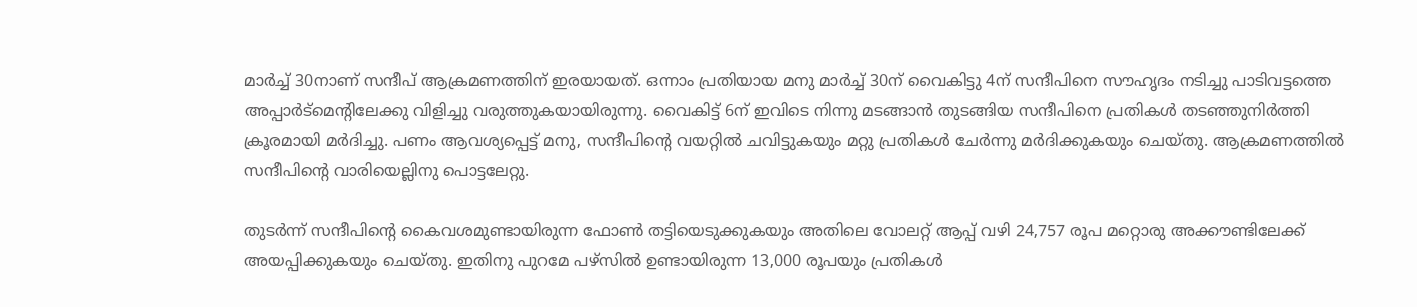മാര്‍ച്ച് 30നാണ് സന്ദീപ് ആക്രമണത്തിന് ഇരയായത്. ഒന്നാം പ്രതിയായ മനു മാര്‍ച്ച് 30ന് വൈകിട്ടു 4ന് സന്ദീപിനെ സൗഹൃദം നടിച്ചു പാടിവട്ടത്തെ അപ്പാര്‍ട്‌മെന്റിലേക്കു വിളിച്ചു വരുത്തുകയായിരുന്നു. വൈകിട്ട് 6ന് ഇവിടെ നിന്നു മടങ്ങാന്‍ തുടങ്ങിയ സന്ദീപിനെ പ്രതികള്‍ തടഞ്ഞുനിര്‍ത്തി ക്രൂരമായി മര്‍ദിച്ചു. പണം ആവശ്യപ്പെട്ട് മനു, സന്ദീപിന്റെ വയറ്റില്‍ ചവിട്ടുകയും മറ്റു പ്രതികള്‍ ചേര്‍ന്നു മര്‍ദിക്കുകയും ചെയ്തു. ആക്രമണത്തില്‍ സന്ദീപിന്റെ വാരിയെല്ലിനു പൊട്ടലേറ്റു.

തുടര്‍ന്ന് സന്ദീപിന്റെ കൈവശമുണ്ടായിരുന്ന ഫോണ്‍ തട്ടിയെടുക്കുകയും അതിലെ വോലറ്റ് ആപ്പ് വഴി 24,757 രൂപ മറ്റൊരു അക്കൗണ്ടിലേക്ക് അയപ്പിക്കുകയും ചെയ്തു. ഇതിനു പുറമേ പഴ്‌സില്‍ ഉണ്ടായിരുന്ന 13,000 രൂപയും പ്രതികള്‍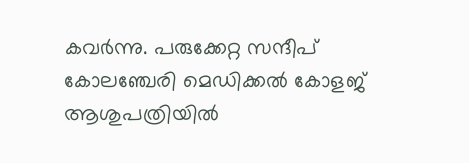കവര്‍ന്നു. പരുക്കേറ്റ സന്ദീപ് കോലഞ്ചേരി മെഡിക്കല്‍ കോളജ് ആശുപത്രിയില്‍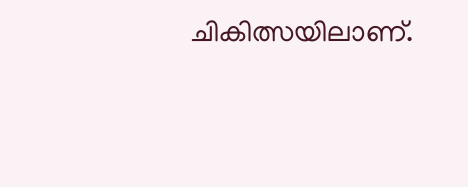ചികിത്സയിലാണ്.